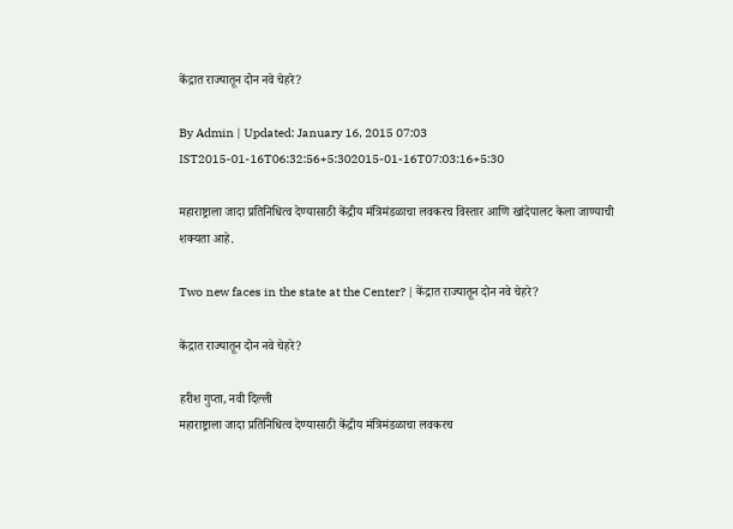केंद्रात राज्यातून दोन नवे चेहरे?

By Admin | Updated: January 16, 2015 07:03 IST2015-01-16T06:32:56+5:302015-01-16T07:03:16+5:30

महाराष्ट्राला जादा प्रतिनिधित्व देण्यासाठी केंद्रीय मंत्रिमंडळाचा लवकरच विस्तार आणि खांदेपालट केला जाण्याची शक्यता आहे.

Two new faces in the state at the Center? | केंद्रात राज्यातून दोन नवे चेहरे?

केंद्रात राज्यातून दोन नवे चेहरे?

हरीश गुप्ता, नवी दिल्ली
महाराष्ट्राला जादा प्रतिनिधित्व देण्यासाठी केंद्रीय मंत्रिमंडळाचा लवकरच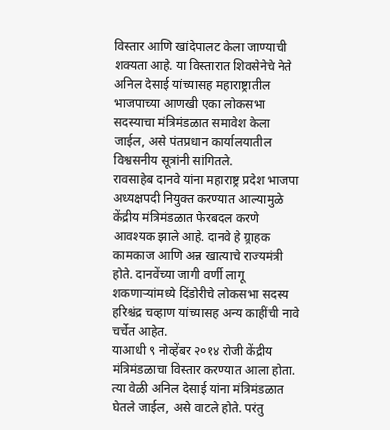विस्तार आणि खांदेपालट केला जाण्याची शक्यता आहे. या विस्तारात शिवसेनेचे नेते अनिल देसाई यांच्यासह महाराष्ट्रातील भाजपाच्या आणखी एका लोकसभा सदस्याचा मंत्रिमंडळात समावेश केला जाईल, असे पंतप्रधान कार्यालयातील विश्वसनीय सूत्रांनी सांगितले.
रावसाहेब दानवे यांना महाराष्ट्र प्रदेश भाजपा अध्यक्षपदी नियुक्त करण्यात आल्यामुळे केंद्रीय मंत्रिमंडळात फेरबदल करणे आवश्यक झाले आहे. दानवे हे ग्र्राहक कामकाज आणि अन्न खात्याचे राज्यमंत्री होते. दानवेंच्या जागी वर्णी लागू शकणाऱ्यांमध्ये दिंडोरीचे लोकसभा सदस्य हरिश्चंद्र चव्हाण यांच्यासह अन्य काहींची नावे चर्चेत आहेत.
याआधी ९ नोव्हेंबर २०१४ रोजी केंद्रीय मंत्रिमंडळाचा विस्तार करण्यात आला होता. त्या वेळी अनिल देसाई यांना मंत्रिमंडळात घेतले जाईल, असे वाटले होते. परंतु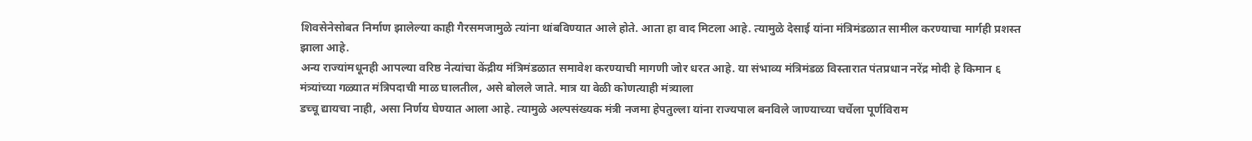शिवसेनेसोबत निर्माण झालेल्या काही गैरसमजामुळे त्यांना थांबविण्यात आले होते. आता हा वाद मिटला आहे. त्यामुळे देसाई यांना मंत्रिमंडळात सामील करण्याचा मार्गही प्रशस्त झाला आहे.
अन्य राज्यांमधूनही आपल्या वरिष्ठ नेत्यांचा केंद्रीय मंत्रिमंडळात समावेश करण्याची मागणी जोर धरत आहे. या संभाव्य मंत्रिमंडळ विस्तारात पंतप्रधान नरेंद्र मोदी हे किमान ६ मंत्र्यांच्या गळ्यात मंत्रिपदाची माळ घालतील, असे बोलले जाते. मात्र या वेळी कोणत्याही मंत्र्याला
डच्चू द्यायचा नाही, असा निर्णय घेण्यात आला आहे. त्यामुळे अल्पसंख्यक मंत्री नजमा हेपतुल्ला यांना राज्यपाल बनविले जाण्याच्या चर्चेला पूर्णविराम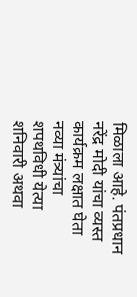मिळाला आहे. पंतप्रधान नरेंद्र मोदी यांचा व्यस्त कार्यक्रम लक्षात घेता नव्या मंत्र्यांचा शपथविधी येत्या शनिवारी अथवा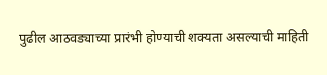पुढील आठवड्याच्या प्रारंभी होण्याची शक्यता असल्याची माहिती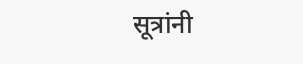सूत्रांनी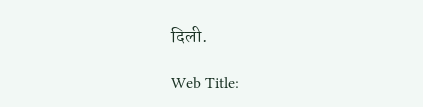दिली.

Web Title: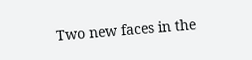Two new faces in the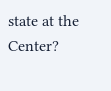state at the Center?